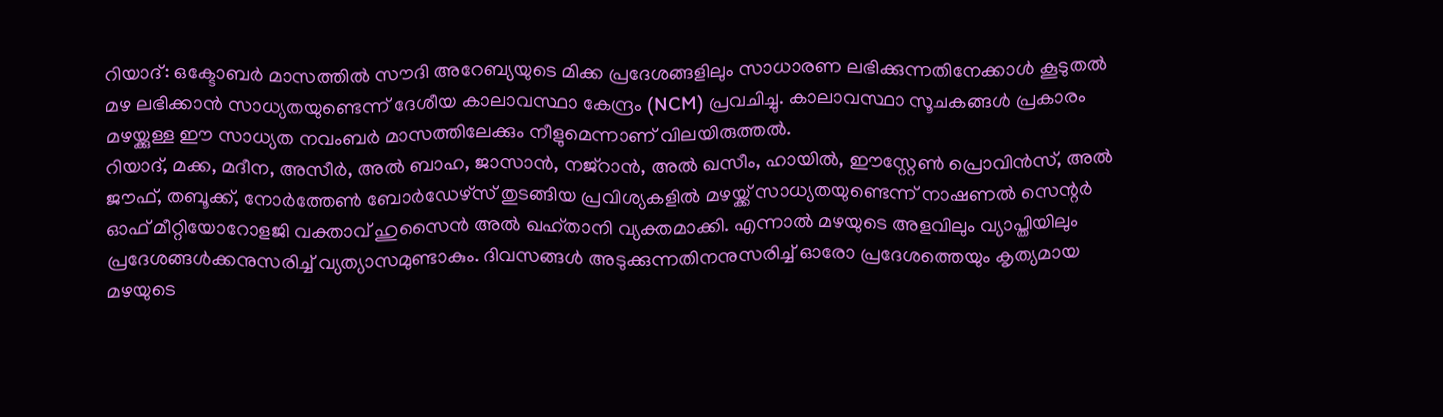റിയാദ്: ഒക്ടോബർ മാസത്തിൽ സൗദി അറേബ്യയുടെ മിക്ക പ്രദേശങ്ങളിലും സാധാരണ ലഭിക്കുന്നതിനേക്കാൾ കൂടുതൽ മഴ ലഭിക്കാൻ സാധ്യതയുണ്ടെന്ന് ദേശീയ കാലാവസ്ഥാ കേന്ദ്രം (NCM) പ്രവചിച്ചു. കാലാവസ്ഥാ സൂചകങ്ങൾ പ്രകാരം മഴയ്ക്കുള്ള ഈ സാധ്യത നവംബർ മാസത്തിലേക്കും നീളുമെന്നാണ് വിലയിരുത്തൽ.
റിയാദ്, മക്ക, മദീന, അസീർ, അൽ ബാഹ, ജാസാൻ, നജ്റാൻ, അൽ ഖസീം, ഹായിൽ, ഈസ്റ്റേൺ പ്രൊവിൻസ്, അൽ ജൗഫ്, തബൂക്ക്, നോർത്തേൺ ബോർഡേഴ്സ് തുടങ്ങിയ പ്രവിശ്യകളിൽ മഴയ്ക്ക് സാധ്യതയുണ്ടെന്ന് നാഷണൽ സെന്റർ ഓഫ് മീറ്റിയോറോളജി വക്താവ് ഹുസൈൻ അൽ ഖഹ്താനി വ്യക്തമാക്കി. എന്നാൽ മഴയുടെ അളവിലും വ്യാപ്തിയിലും പ്രദേശങ്ങൾക്കനുസരിച്ച് വ്യത്യാസമുണ്ടാകും. ദിവസങ്ങൾ അടുക്കുന്നതിനനുസരിച്ച് ഓരോ പ്രദേശത്തെയും കൃത്യമായ മഴയുടെ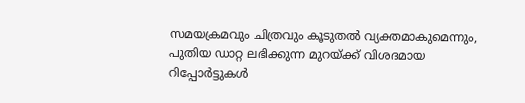സമയക്രമവും ചിത്രവും കൂടുതൽ വ്യക്തമാകുമെന്നും, പുതിയ ഡാറ്റ ലഭിക്കുന്ന മുറയ്ക്ക് വിശദമായ റിപ്പോർട്ടുകൾ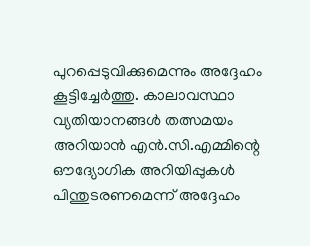പുറപ്പെടുവിക്കുമെന്നും അദ്ദേഹം കൂട്ടിച്ചേർത്തു. കാലാവസ്ഥാ വ്യതിയാനങ്ങൾ തത്സമയം അറിയാൻ എൻ.സി.എമ്മിന്റെ ഔദ്യോഗിക അറിയിപ്പുകൾ പിന്തുടരണമെന്ന് അദ്ദേഹം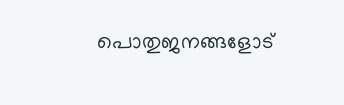പൊതുജനങ്ങളോട്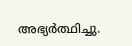അഭ്യർത്ഥിച്ചു.